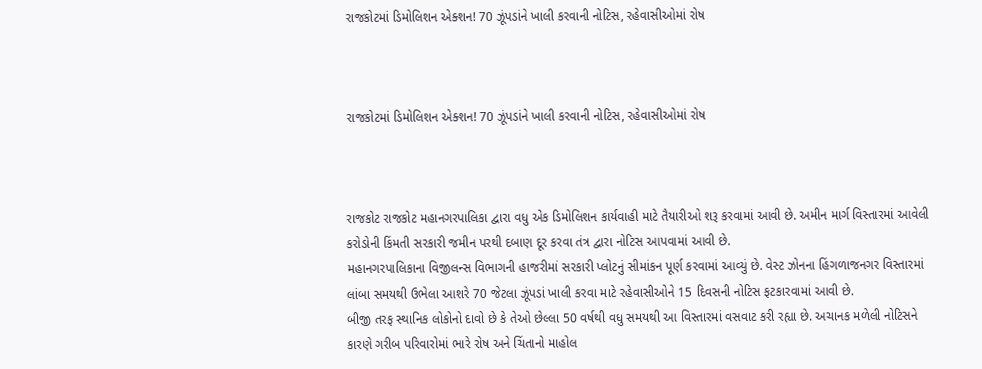રાજકોટમાં ડિમોલિશન એક્શન! 70 ઝૂંપડાંને ખાલી કરવાની નોટિસ, રહેવાસીઓમાં રોષ



રાજકોટમાં ડિમોલિશન એક્શન! 70 ઝૂંપડાંને ખાલી કરવાની નોટિસ, રહેવાસીઓમાં રોષ



રાજકોટ રાજકોટ મહાનગરપાલિકા દ્વારા વધુ એક ડિમોલિશન કાર્યવાહી માટે તૈયારીઓ શરૂ કરવામાં આવી છે. અમીન માર્ગ વિસ્તારમાં આવેલી કરોડોની કિંમતી સરકારી જમીન પરથી દબાણ દૂર કરવા તંત્ર દ્વારા નોટિસ આપવામાં આવી છે.
મહાનગરપાલિકાના વિજીલન્સ વિભાગની હાજરીમાં સરકારી પ્લોટનું સીમાંકન પૂર્ણ કરવામાં આવ્યું છે. વેસ્ટ ઝોનના હિંગળાજનગર વિસ્તારમાં લાંબા સમયથી ઉભેલા આશરે 70 જેટલા ઝૂંપડાં ખાલી કરવા માટે રહેવાસીઓને 15 દિવસની નોટિસ ફટકારવામાં આવી છે.
બીજી તરફ સ્થાનિક લોકોનો દાવો છે કે તેઓ છેલ્લા 50 વર્ષથી વધુ સમયથી આ વિસ્તારમાં વસવાટ કરી રહ્યા છે. અચાનક મળેલી નોટિસને કારણે ગરીબ પરિવારોમાં ભારે રોષ અને ચિંતાનો માહોલ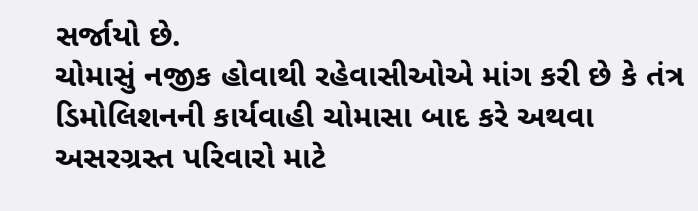સર્જાયો છે.
ચોમાસું નજીક હોવાથી રહેવાસીઓએ માંગ કરી છે કે તંત્ર ડિમોલિશનની કાર્યવાહી ચોમાસા બાદ કરે અથવા અસરગ્રસ્ત પરિવારો માટે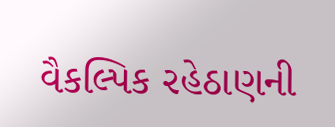વૈકલ્પિક રહેઠાણની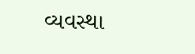વ્યવસ્થા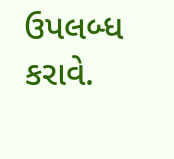ઉપલબ્ધ કરાવે.